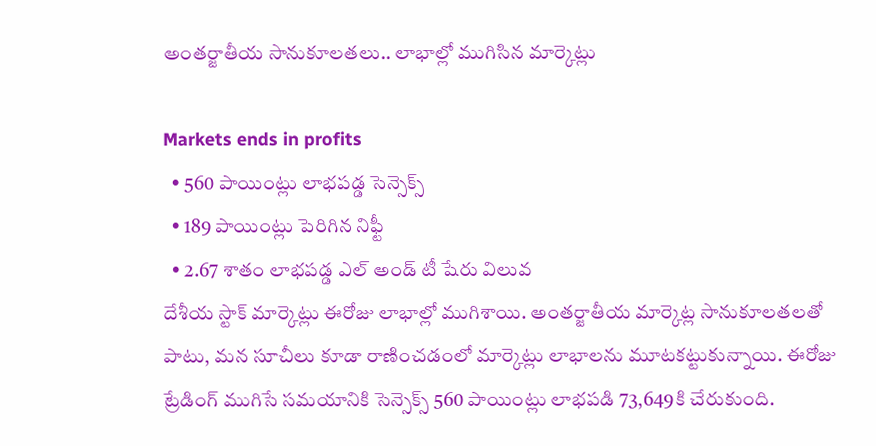అంతర్జాతీయ సానుకూలతలు.. లాభాల్లో ముగిసిన మార్కెట్లు

Markets ends in profits
  • 560 పాయింట్లు లాభపడ్డ సెన్సెక్స్
  • 189 పాయింట్లు పెరిగిన నిఫ్టీ
  • 2.67 శాతం లాభపడ్డ ఎల్ అండ్ టీ షేరు విలువ
దేశీయ స్టాక్ మార్కెట్లు ఈరోజు లాభాల్లో ముగిశాయి. అంతర్జాతీయ మార్కెట్ల సానుకూలతలతో పాటు, మన సూచీలు కూడా రాణించడంలో మార్కెట్లు లాభాలను మూటకట్టుకున్నాయి. ఈరోజు ట్రేడింగ్ ముగిసే సమయానికి సెన్సెక్స్ 560 పాయింట్లు లాభపడి 73,649కి చేరుకుంది.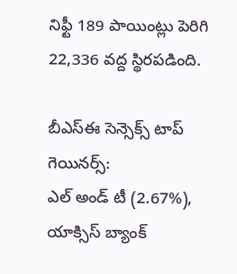నిఫ్టీ 189 పాయింట్లు పెరిగి 22,336 వద్ద స్థిరపడింది.

బీఎస్ఈ సెన్సెక్స్ టాప్ గెయినర్స్:
ఎల్ అండ్ టీ (2.67%), యాక్సిస్ బ్యాంక్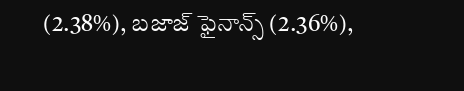(2.38%), బజాజ్ ఫైనాన్స్ (2.36%),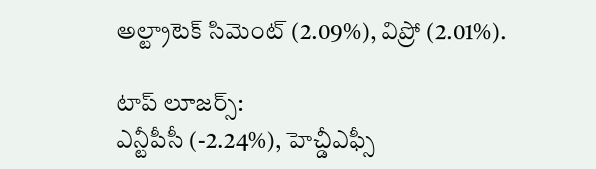అల్ట్రాటెక్ సిమెంట్ (2.09%), విప్రో (2.01%).

టాప్ లూజర్స్:
ఎన్టీపీసీ (-2.24%), హెచ్డీఎఫ్సీ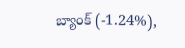బ్యాంక్ (-1.24%),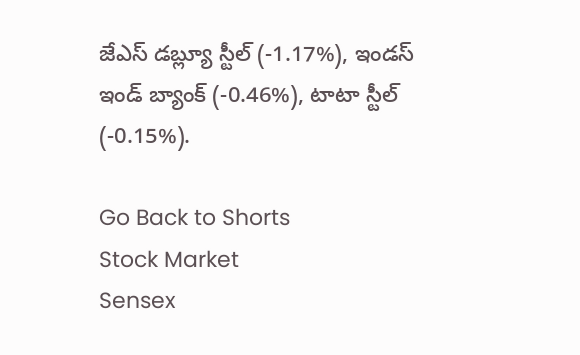జేఎస్ డబ్ల్యూ స్టీల్ (-1.17%), ఇండస్ ఇండ్ బ్యాంక్ (-0.46%), టాటా స్టీల్ (-0.15%).

Go Back to Shorts
Stock Market
Sensex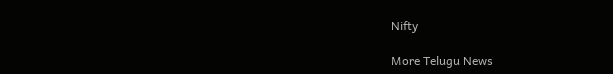Nifty

More Telugu News